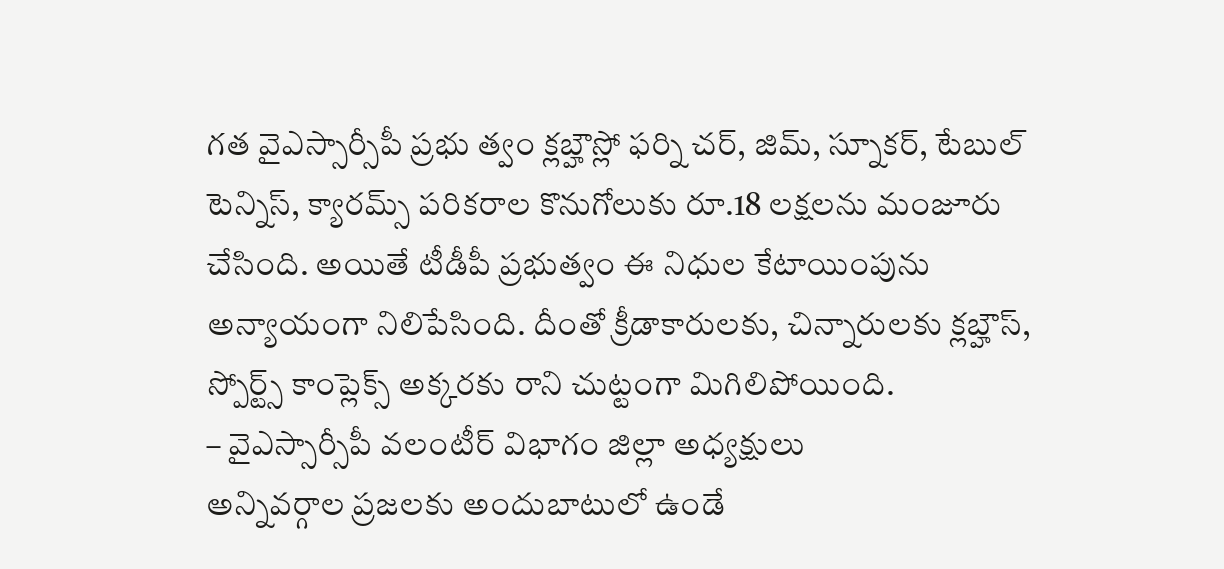గత వైఎస్సార్సీపీ ప్రభు త్వం క్లబ్హౌస్లో ఫర్ని చర్, జిమ్, స్నూకర్, టేబుల్ టెన్నిస్, క్యారమ్స్ పరికరాల కొనుగోలుకు రూ.18 లక్షలను మంజూరు చేసింది. అయితే టీడీపీ ప్రభుత్వం ఈ నిధుల కేటాయింపును అన్యాయంగా నిలిపేసింది. దీంతో క్రీడాకారులకు, చిన్నారులకు క్లబ్హౌస్, స్పోర్ట్స్ కాంప్లెక్స్ అక్కరకు రాని చుట్టంగా మిగిలిపోయింది.
– వైఎస్సార్సీపీ వలంటీర్ విభాగం జిల్లా అధ్యక్షులు
అన్నివర్గాల ప్రజలకు అందుబాటులో ఉండే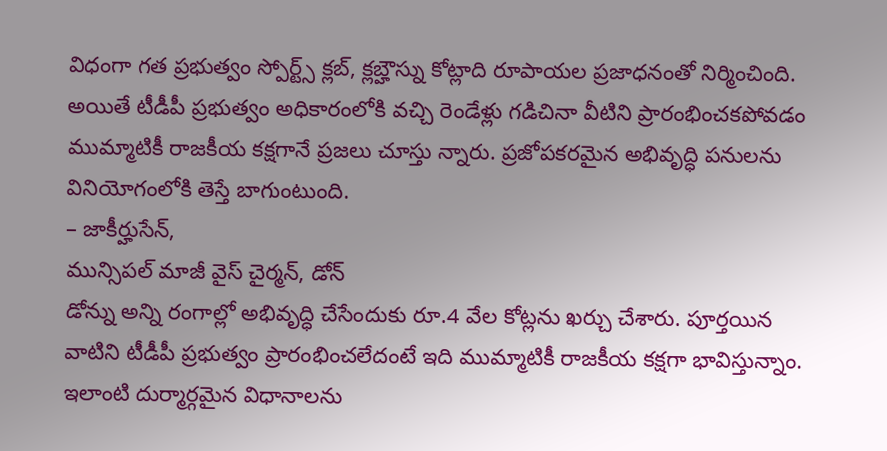విధంగా గత ప్రభుత్వం స్పోర్ట్స్ క్లబ్, క్లబ్హౌస్ను కోట్లాది రూపాయల ప్రజాధనంతో నిర్మించింది. అయితే టీడీపీ ప్రభుత్వం అధికారంలోకి వచ్చి రెండేళ్లు గడిచినా వీటిని ప్రారంభించకపోవడం ముమ్మాటికీ రాజకీయ కక్షగానే ప్రజలు చూస్తు న్నారు. ప్రజోపకరమైన అభివృద్ధి పనులను వినియోగంలోకి తెస్తే బాగుంటుంది.
– జాకీర్హుసేన్,
మున్సిపల్ మాజీ వైస్ చైర్మన్, డోన్
డోన్ను అన్ని రంగాల్లో అభివృద్ధి చేసేందుకు రూ.4 వేల కోట్లను ఖర్చు చేశారు. పూర్తయిన వాటిని టీడీపీ ప్రభుత్వం ప్రారంభించలేదంటే ఇది ముమ్మాటికీ రాజకీయ కక్షగా భావిస్తున్నాం. ఇలాంటి దుర్మార్గమైన విధానాలను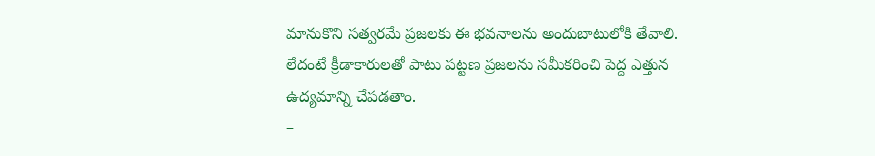మానుకొని సత్వరమే ప్రజలకు ఈ భవనాలను అందుబాటులోకి తేవాలి. లేదంటే క్రీడాకారులతో పాటు పట్టణ ప్రజలను సమీకరించి పెద్ద ఎత్తున ఉద్యమాన్ని చేపడతాం.
–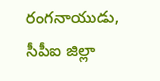రంగనాయుడు, సీపీఐ జిల్లా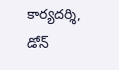కార్యదర్శి, డోన్